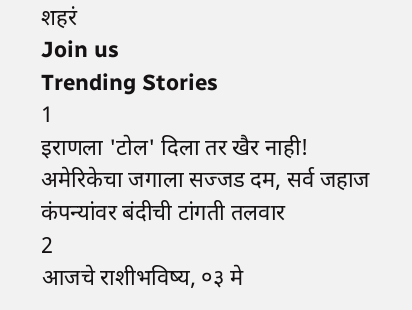शहरं
Join us
Trending Stories
1
इराणला 'टोल' दिला तर खैर नाही! अमेरिकेचा जगाला सज्जड दम, सर्व जहाज कंपन्यांवर बंदीची टांगती तलवार
2
आजचे राशीभविष्य, ०३ मे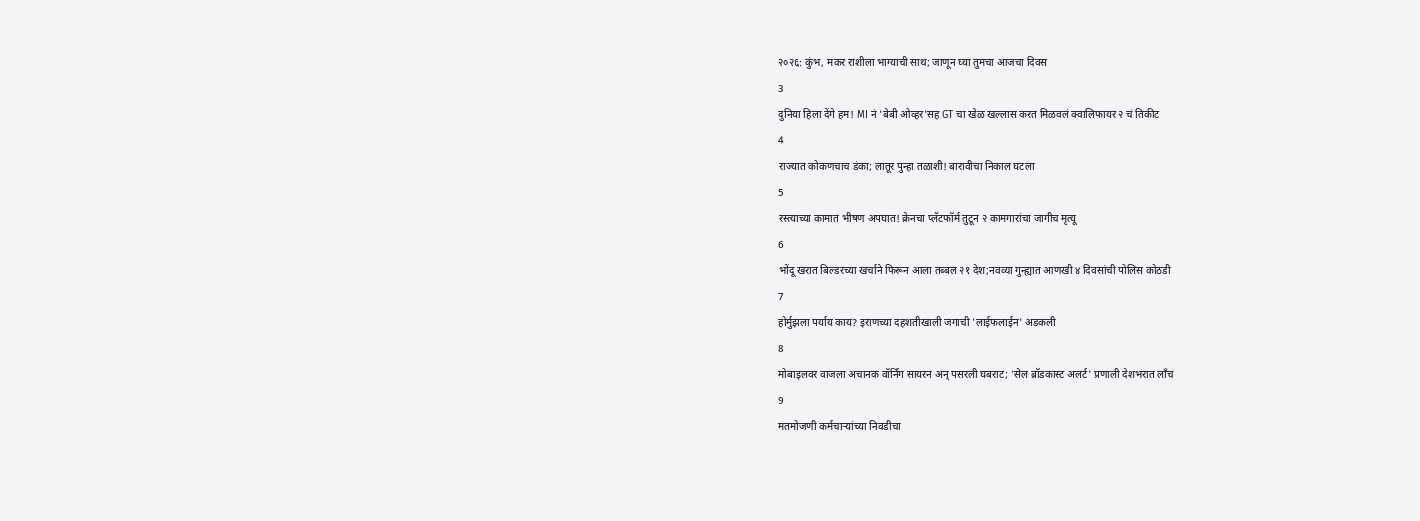२०२६: कुंभ, मकर राशीला भाग्याची साथ; जाणून घ्या तुमचा आजचा दिवस
3
दुनिया हिला देंगे हम! MI नं 'बेबी ओव्हर'सह GT चा खेळ खल्लास करत मिळवलं क्वालिफायर २ चं तिकीट
4
राज्यात कोकणचाच डंका; लातूर पुन्हा तळाशी! बारावीचा निकाल घटला
5
रस्त्याच्या कामात भीषण अपघात! क्रेनचा प्लॅटफॉर्म तुटून २ कामगारांचा जागीच मृत्यू
6
भोंदू खरात बिल्डरच्या खर्चाने फिरून आला तब्बल २१ देश;नवव्या गुन्ह्यात आणखी ४ दिवसांची पोलिस कोठडी
7
होर्मुझला पर्याय काय? इराणच्या दहशतीखाली जगाची 'लाईफलाईन' अडकली
8
मोबाइलवर वाजला अचानक वॉर्निंग सायरन अन् पसरली घबराट; 'सेल ब्रॉडकास्ट अलर्ट' प्रणाली देशभरात लाँच
9
मतमोजणी कर्मचाऱ्यांच्या निवडीचा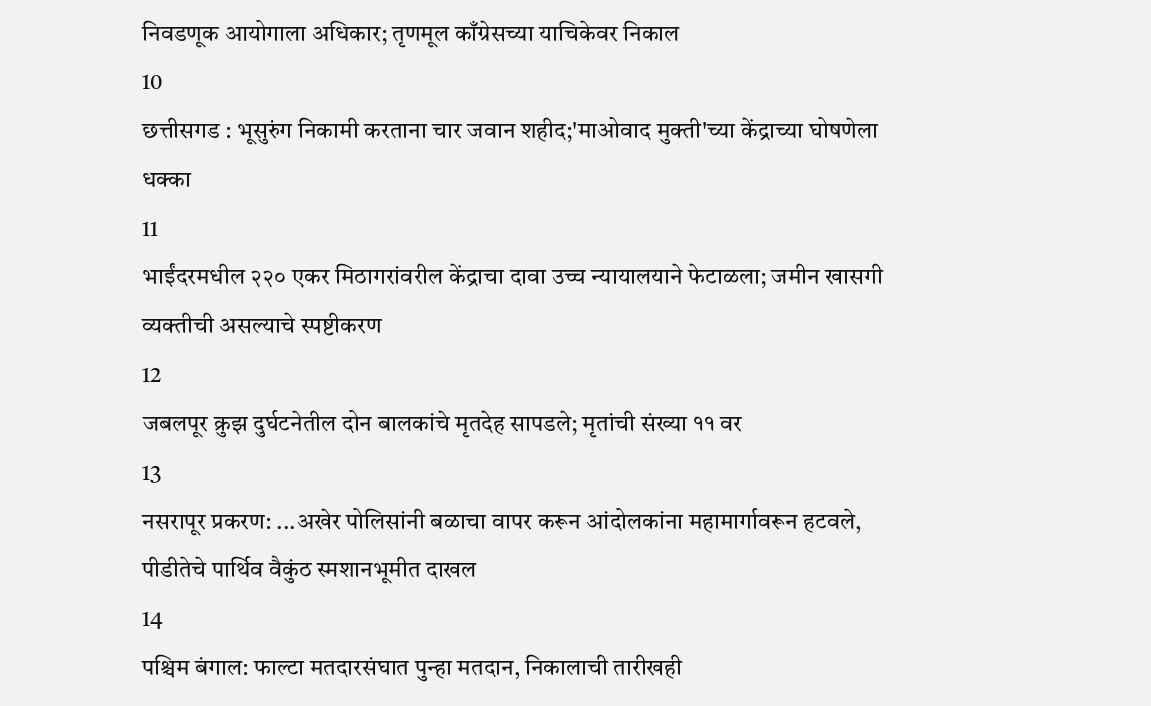निवडणूक आयोगाला अधिकार; तृणमूल काँग्रेसच्या याचिकेवर निकाल
10
छत्तीसगड : भूसुरुंग निकामी करताना चार जवान शहीद;'माओवाद मुक्ती'च्या केंद्राच्या घोषणेला धक्का
11
भाईंदरमधील २२० एकर मिठागरांवरील केंद्राचा दावा उच्च न्यायालयाने फेटाळला; जमीन खासगी व्यक्तीची असल्याचे स्पष्टीकरण
12
जबलपूर क्रुझ दुर्घटनेतील दोन बालकांचे मृतदेह सापडले; मृतांची संख्या ११ वर
13
नसरापूर प्रकरण: ...अखेर पोलिसांनी बळाचा वापर करून आंदोलकांना महामार्गावरून हटवले, पीडीतेचे पार्थिव वैकुंठ स्मशानभूमीत दाखल
14
पश्चिम बंगाल: फाल्टा मतदारसंघात पुन्हा मतदान, निकालाची तारीखही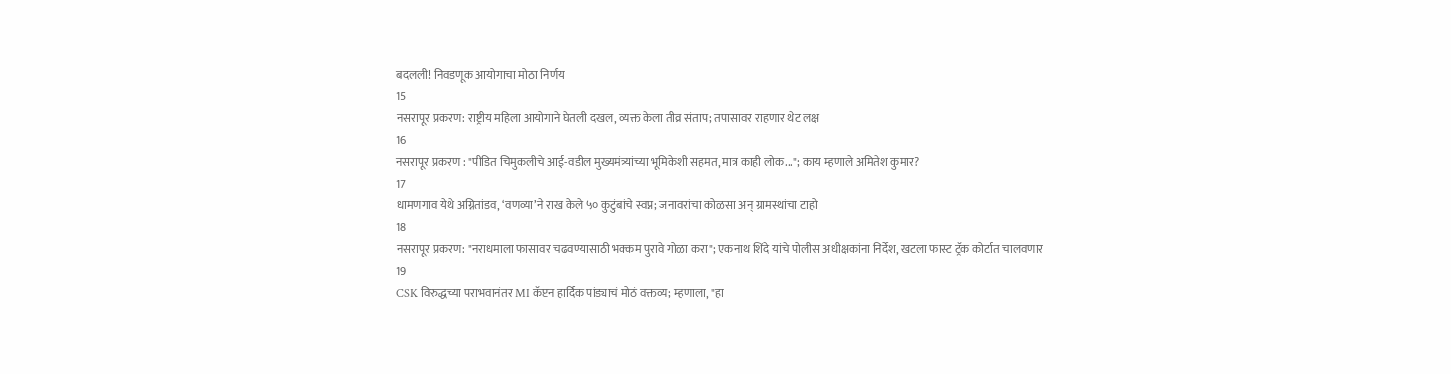बदलली! निवडणूक आयोगाचा मोठा निर्णय
15
नसरापूर प्रकरण: राष्ट्रीय महिला आयोगाने घेतली दखल, व्यक्त केला तीव्र संताप; तपासावर राहणार थेट लक्ष
16
नसरापूर प्रकरण : "पीडित चिमुकलीचे आई-वडील मुख्यमंत्र्यांच्या भूमिकेशी सहमत, मात्र काही लोक..."; काय म्हणाले अमितेश कुमार?
17
धामणगाव येथे अग्नितांडव, ‘वणव्या’ने राख केले ५० कुटुंबांचे स्वप्न; जनावरांचा कोळसा अन् ग्रामस्थांचा टाहो
18
नसरापूर प्रकरण: "नराधमाला फासावर चढवण्यासाठी भक्कम पुरावे गोळा करा"; एकनाथ शिंदे यांचे पोलीस अधीक्षकांना निर्देश, खटला फास्ट ट्रॅक कोर्टात चालवणार
19
CSK विरुद्धच्या पराभवानंतर MI कॅप्टन हार्दिक पांड्याचं मोठं वक्तव्य; म्हणाला, "हा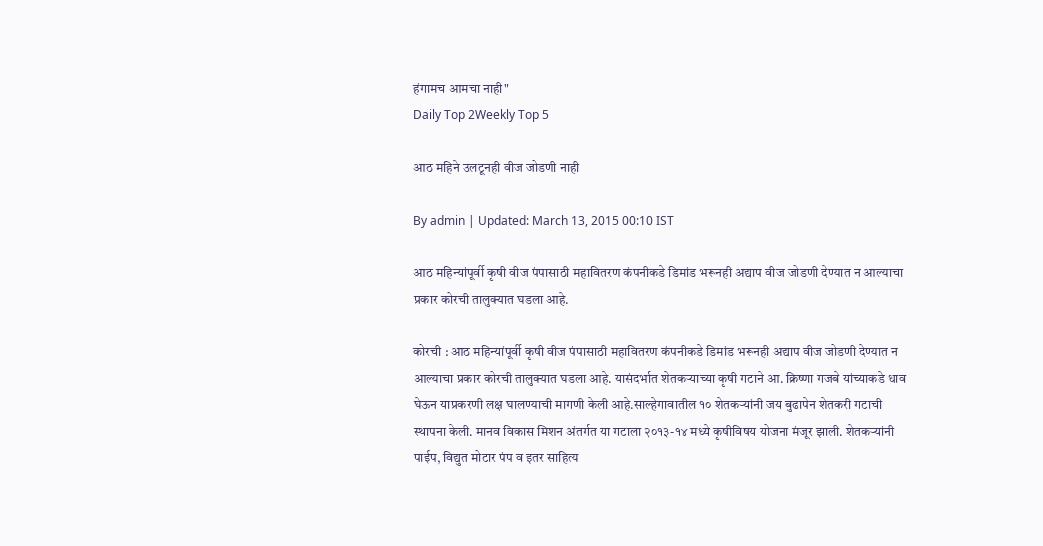हंगामच आमचा नाही"
Daily Top 2Weekly Top 5

आठ महिने उलटूनही वीज जोडणी नाही

By admin | Updated: March 13, 2015 00:10 IST

आठ महिन्यांपूर्वी कृषी वीज पंपासाठी महावितरण कंपनीकडे डिमांड भरूनही अद्याप वीज जोडणी देण्यात न आल्याचा प्रकार कोरची तालुक्यात घडला आहे.

कोरची : आठ महिन्यांपूर्वी कृषी वीज पंपासाठी महावितरण कंपनीकडे डिमांड भरूनही अद्याप वीज जोडणी देण्यात न आल्याचा प्रकार कोरची तालुक्यात घडला आहे. यासंदर्भात शेतकऱ्याच्या कृषी गटाने आ. क्रिष्णा गजबे यांच्याकडे धाव घेऊन याप्रकरणी लक्ष घालण्याची मागणी केली आहे.साल्हेगावातील १० शेतकऱ्यांनी जय बुढापेन शेतकरी गटाची स्थापना केली. मानव विकास मिशन अंतर्गत या गटाला २०१३-१४ मध्ये कृषीविषय योजना मंजूर झाली. शेतकऱ्यांनी पाईप, विद्युत मोटार पंप व इतर साहित्य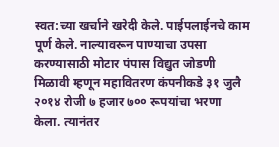स्वत:च्या खर्चाने खरेदी केले. पाईपलाईनचे काम पूर्ण केले. नाल्यावरून पाण्याचा उपसा करण्यासाठी मोटार पंपास विद्युत जोडणी मिळावी म्हणून महावितरण कंपनीकडे ३१ जुलै २०१४ रोजी ७ हजार ७०० रूपयांचा भरणा केला. त्यानंतर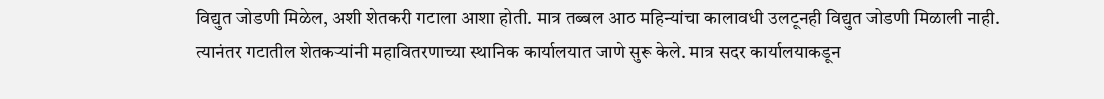विद्युत जोडणी मिळेल, अशी शेतकरी गटाला आशा होती. मात्र तब्बल आठ महिन्यांचा कालावधी उलटूनही विद्युत जोडणी मिळाली नाही. त्यानंतर गटातील शेतकऱ्यांनी महावितरणाच्या स्थानिक कार्यालयात जाणे सुरू केले. मात्र सदर कार्यालयाकडून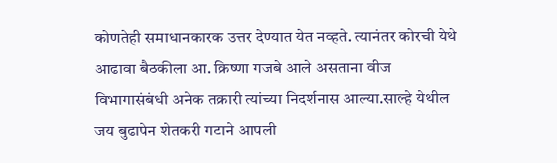कोणतेही समाधानकारक उत्तर देण्यात येत नव्हते. त्यानंतर कोरची येथे आढावा बैठकीला आ. क्रिष्णा गजबे आले असताना वीज विभागासंबंधी अनेक तक्रारी त्यांच्या निदर्शनास आल्या.साल्हे येथील जय बुढापेन शेतकरी गटाने आपली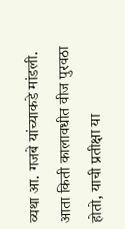व्यथा आ. गजबे यांच्याकडे मांडली. आता किती कालावधीत वीज पुरवठा होतो, याची प्रतीक्षा या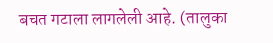बचत गटाला लागलेली आहे. (तालुका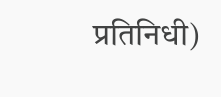प्रतिनिधी)